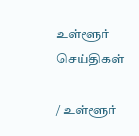உள்ளூர் செய்திகள்

/ உள்ளூர்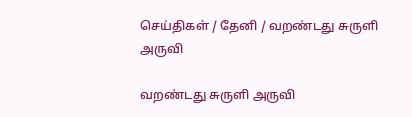செய்திகள் / தேனி / வறண்டது சுருளி அருவி

வறண்டது சுருளி அருவி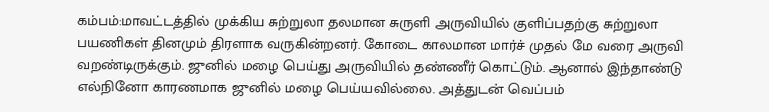கம்பம்:மாவட்டத்தில் முக்கிய சுற்றுலா தலமான சுருளி அருவியில் குளிப்பதற்கு சுற்றுலா பயணிகள் தினமும் திரளாக வருகின்றனர். கோடை காலமான மார்ச் முதல் மே வரை அருவி வறண்டிருக்கும். ஜுனில் மழை பெய்து அருவியில் தண்ணீர் கொட்டும். ஆனால் இந்தாண்டு எல்நினோ காரணமாக ஜுனில் மழை பெய்யவில்லை. அத்துடன் வெப்பம்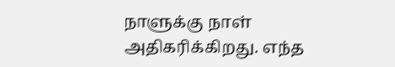நாளுக்கு நாள் அதிகரிக்கிறது. எந்த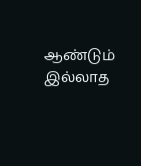ஆண்டும் இல்லாத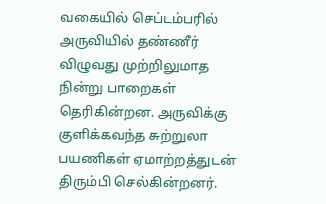வகையில் செப்டம்பரில் அருவியில் தண்ணீர் விழுவது முற்றிலுமாத நின்று பாறைகள் தெரிகின்றன. அருவிக்கு குளிக்கவந்த சுற்றுலா பயணிகள் ஏமாற்றத்துடன் திரும்பி செல்கின்றனர்.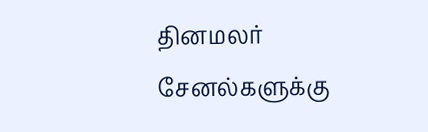தினமலர் சேனல்களுக்கு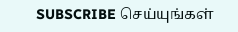SUBSCRIBE செய்யுங்கள்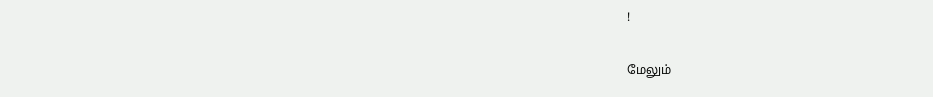!

மேலும்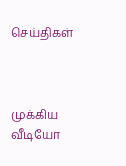செய்திகள்



முக்கிய வீடியோ